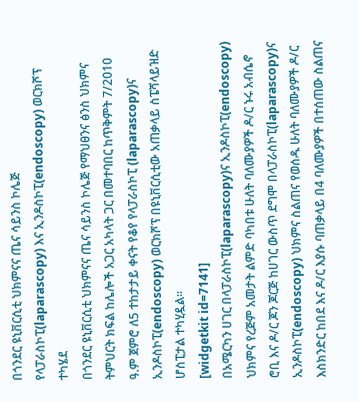በጎንደር ዩኒቨርሲቲ ህክምናና ጤና ሳይንስ ኮሌጅ የላፓራስኮፒ(laparascopy) እና ኢንዶስኮፒ(endoscopy) ወርክሾፕ ተካሄደ
በጎንደር ዩኒቨርሲቲ ህክምናና ጤና ሳይንስ ኮሌጅ የማህፀንና ፅንስ ህክምና ትምህርት ክፍል ከሌሎች አጋር አካላት ጋር በመተባበር ከጥቅምት 7/2010 ዓ.ም ጀምሮ ለ5 ተከታታይ ቀናት የቆየ የላፓራስኮፒ (laparascopy)ና ኢንዶስኮፒ(endoscopy) ወርክሾፕ በዩኒቨርሲቲው አጠቃላይ ስፔሻላይዝድ ሆስፒታል ተካሂዷል፡፡
[widgetkit id=7141]
በአሜርካን ሀገር በላፓራስኮፒ(laparascopy)ና ኢንዶስኮፒ(endoscopy) ህክምና የረጅም አመታት ልምድ ባካበቱ ሁለት ባለሙያዎች ዶ/ር ኑሩ አብሴኖ ሮቢ እና ዶ/ር ጆን ጆርጅ ከሀገር ውስጥ ደግሞ በላፓራስኮፒ(laparascopy)ና ኢንዶስኮፒ(endoscopy) ህክምና ስልጠና የወሰዱ ሁለት ባለሙያዎች ዶ/ር እስክንድር ከበደ እና ዶ/ር እያሱ ባጠቃላይ በ4 ባለሙያዎች በተሰጠው ስልጠና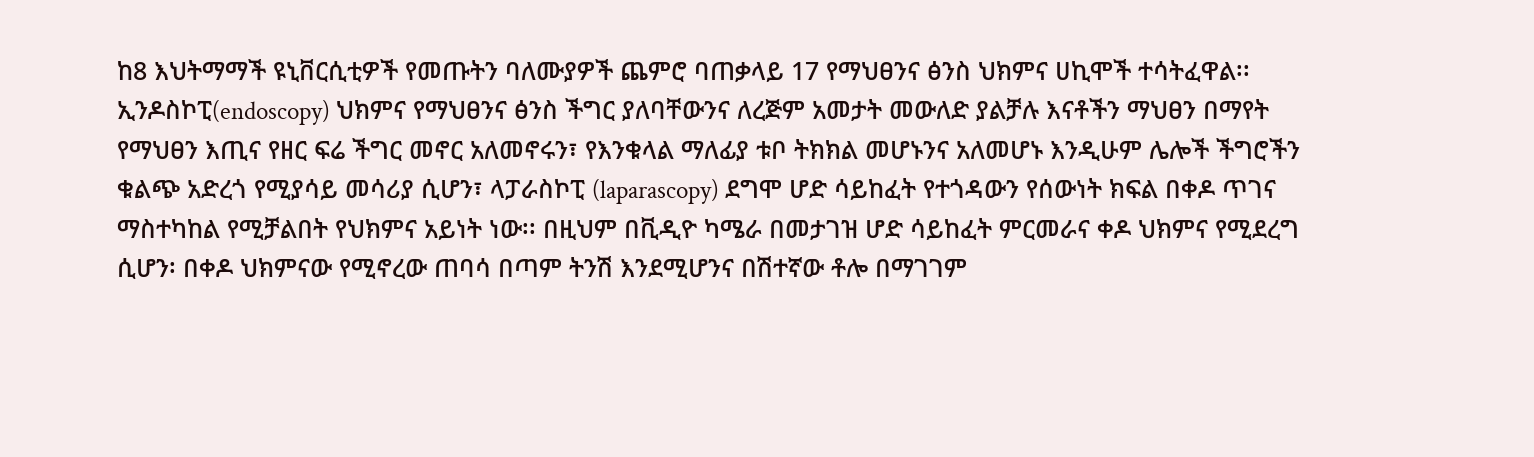ከ8 እህትማማች ዩኒቨርሲቲዎች የመጡትን ባለሙያዎች ጨምሮ ባጠቃላይ 17 የማህፀንና ፅንስ ህክምና ሀኪሞች ተሳትፈዋል፡፡
ኢንዶስኮፒ(endoscopy) ህክምና የማህፀንና ፅንስ ችግር ያለባቸውንና ለረጅም አመታት መውለድ ያልቻሉ እናቶችን ማህፀን በማየት የማህፀን እጢና የዘር ፍሬ ችግር መኖር አለመኖሩን፣ የእንቁላል ማለፊያ ቱቦ ትክክል መሆኑንና አለመሆኑ እንዲሁም ሌሎች ችግሮችን ቁልጭ አድረጎ የሚያሳይ መሳሪያ ሲሆን፣ ላፓራስኮፒ (laparascopy) ደግሞ ሆድ ሳይከፈት የተጎዳውን የሰውነት ክፍል በቀዶ ጥገና ማስተካከል የሚቻልበት የህክምና አይነት ነው፡፡ በዚህም በቪዲዮ ካሜራ በመታገዝ ሆድ ሳይከፈት ምርመራና ቀዶ ህክምና የሚደረግ ሲሆን፡ በቀዶ ህክምናው የሚኖረው ጠባሳ በጣም ትንሽ እንደሚሆንና በሽተኛው ቶሎ በማገገም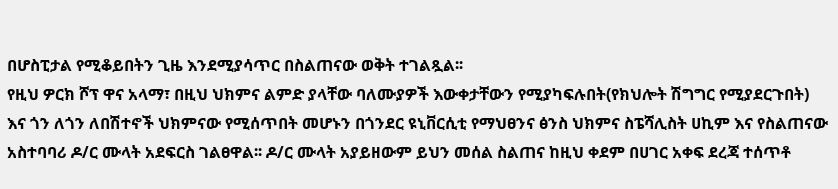በሆስፒታል የሚቆይበትን ጊዜ እንደሚያሳጥር በስልጠናው ወቅት ተገልጿል፡፡
የዚህ ዎርክ ሾፕ ዋና አላማ፣ በዚህ ህክምና ልምድ ያላቸው ባለሙያዎች እውቀታቸውን የሚያካፍሉበት(የክህሎት ሽግግር የሚያደርጉበት) እና ጎን ለጎን ለበሽተኖች ህክምናው የሚሰጥበት መሆኑን በጎንደር ዩኒቨርሲቲ የማህፀንና ፅንስ ህክምና ስፔሻሊስት ሀኪም እና የስልጠናው አስተባባሪ ዶ/ር ሙላት አደፍርስ ገልፀዋል፡፡ ዶ/ር ሙላት አያይዘውም ይህን መሰል ስልጠና ከዚህ ቀደም በሀገር አቀፍ ደረጃ ተሰጥቶ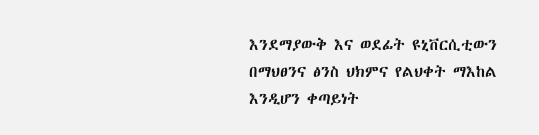እንደማያውቅ እና ወደፊት ዩኒቨርሲቲውን በማህፀንና ፅንስ ህክምና የልህቀት ማእከል እንዲሆን ቀጣይነት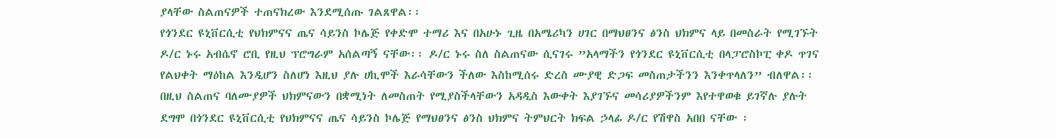ያላቸው ስልጠናዎች ተጠናክረው እንደሚሰጡ ገልጸዋል፡፡
የጎንደር ዩኒቨርሲቲ የህክምናና ጤና ሳይንስ ኮሌጅ የቀድሞ ተማሪ እና በአሁኑ ጊዜ በአሜሪካን ሀገር በማህፀንና ፅንስ ህክምና ላይ በመስራት የሚገኙት ዶ/ር ኑሩ አብሴኖ ሮቢ የዚህ ፕሮግራም አሰልጣኝ ናቸው፡፡ ዶ/ር ኑሩ ስለ ስልጠናው ሲናገሩ ”አላማችን የጎንደር ዩኒቨርሲቲ በላፓሮስኮፒ ቀዶ ጥገና የልህቀት ማዕከል እንዲሆን ስለሆነ እዚህ ያሉ ሀኪሞች እራሳቸውን ችለው እስከሚሰሩ ድረስ ሙያዊ ድጋፍ መስጠታችንን እንቀጥላለን” ብለዋል፡፡
በዚህ ስልጠና ባለሙያዎች ህክምናውን በቋሚነት ለመስጠት የሚያስችላቸውን አዳዲስ እውቀት እያገኙና መሳሪያዎችንም እየተዋወቁ ይገኛሉ ያሉት ደግሞ በጎንደር ዩኒቨርሲቲ የህክምናና ጤና ሳይንስ ኮሌጅ የማህፀንና ፅንስ ህክምና ትምህርት ክፍል ኃላፊ ዶ/ር የሽዋስ አበበ ናቸው ፡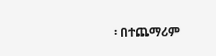፡ በተጨማሪም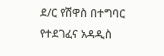ደ/ር የሽዋስ በተግባር የተደገፈና አዳዲስ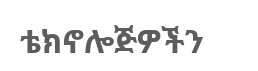ቴክኖሎጅዎችን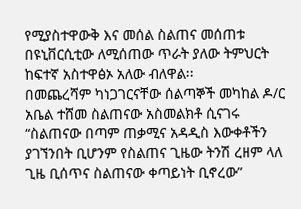የሚያስተዋውቅ እና መሰል ስልጠና መሰጠቱ በዩኒቨርሲቲው ለሚሰጠው ጥራት ያለው ትምህርት ከፍተኛ አስተዋፅኦ አለው ብለዋል፡፡
በመጨረሻም ካነጋገርናቸው ሰልጣኞች መካከል ዶ/ር አቤል ተሸመ ስልጠናው አስመልክቶ ሲናገሩ “ስልጠናው በጣም ጠቃሚና አዳዲስ እውቀቶችን ያገኘንበት ቢሆንም የስልጠና ጊዜው ትንሽ ረዘም ላለ ጊዜ ቢሰጥና ስልጠናው ቀጣይነት ቢኖረው”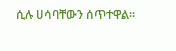ሲሉ ሀሳባቸውን ሰጥተዋል፡፡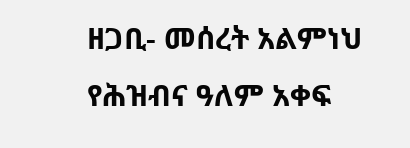ዘጋቢ- መሰረት አልምነህ
የሕዝብና ዓለም አቀፍ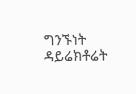ግንኙነት ዳይሬክቶሬት